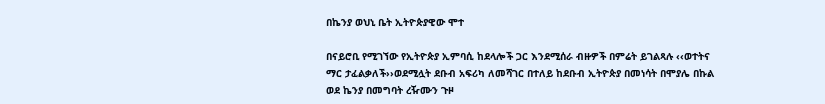በኬንያ ወህኒ ቤት ኢትዮጵያዊው ሞተ

በናይሮቢ የሚገኘው የኢትዮጵያ ኢምባሲ ከደላሎች ጋር እንደሚሰራ ብዙዎች በምሬት ይገልጻሉ ‹‹ወተትና ማር ታፈልቃለች››ወደሚሏት ደቡብ አፍሪካ ለመሻገር በተለይ ከደቡብ ኢትዮጵያ በመነሳት በሞያሌ በኩል ወደ ኬንያ በመግባት ረዥሙን ጉዞ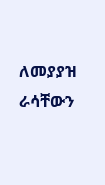ለመያያዝ ራሳቸውን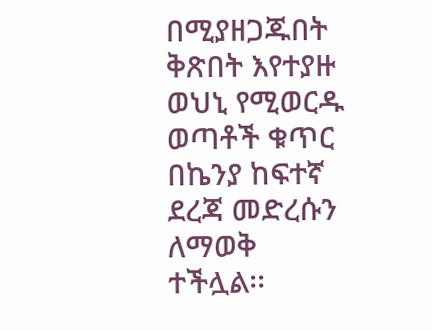በሚያዘጋጁበት ቅጽበት እየተያዙ ወህኒ የሚወርዱ ወጣቶች ቁጥር በኬንያ ከፍተኛ ደረጃ መድረሱን ለማወቅ ተችሏል፡፡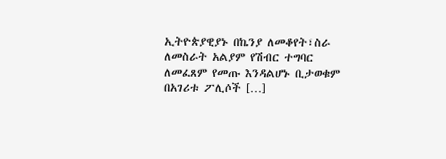ኢትዮጵያዊያኑ በኬንያ ለመቆየት፣ስራ ለመስራት አልያም የሽብር ተግባር ለመፈጸም የመጡ እንዳልሆኑ ቢታወቁም በአገሪቱ ፖሊሶች […]